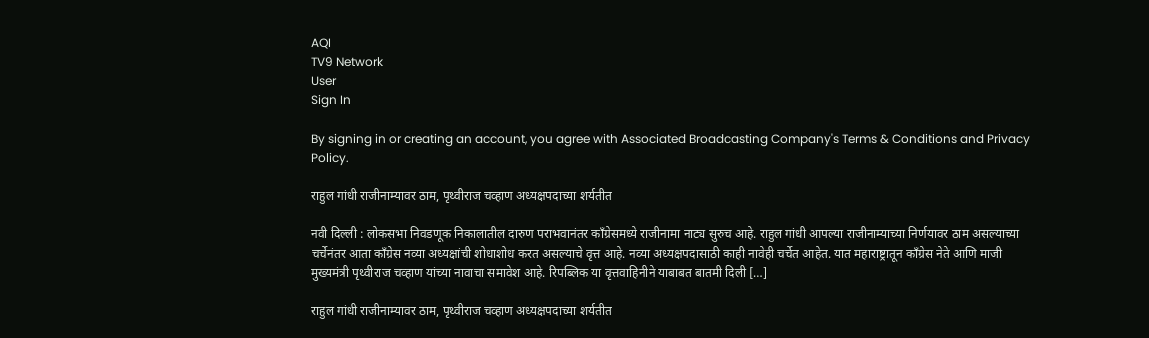AQI
TV9 Network
User
Sign In

By signing in or creating an account, you agree with Associated Broadcasting Company's Terms & Conditions and Privacy Policy.

राहुल गांधी राजीनाम्यावर ठाम, पृथ्वीराज चव्हाण अध्यक्षपदाच्या शर्यतीत

नवी दिल्ली : लोकसभा निवडणूक निकालातील दारुण पराभवानंतर काँग्रेसमध्ये राजीनामा नाट्य सुरुच आहे. राहुल गांधी आपल्या राजीनाम्याच्या निर्णयावर ठाम असल्याच्या चर्चेनंतर आता काँग्रेस नव्या अध्यक्षांची शोधाशोध करत असल्याचे वृत्त आहे. नव्या अध्यक्षपदासाठी काही नावेही चर्चेत आहेत. यात महाराष्ट्रातून काँग्रेस नेते आणि माजी मुख्यमंत्री पृथ्वीराज चव्हाण यांच्या नावाचा समावेश आहे. रिपब्लिक या वृत्तवाहिनीने याबाबत बातमी दिली […]

राहुल गांधी राजीनाम्यावर ठाम, पृथ्वीराज चव्हाण अध्यक्षपदाच्या शर्यतीत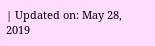| Updated on: May 28, 2019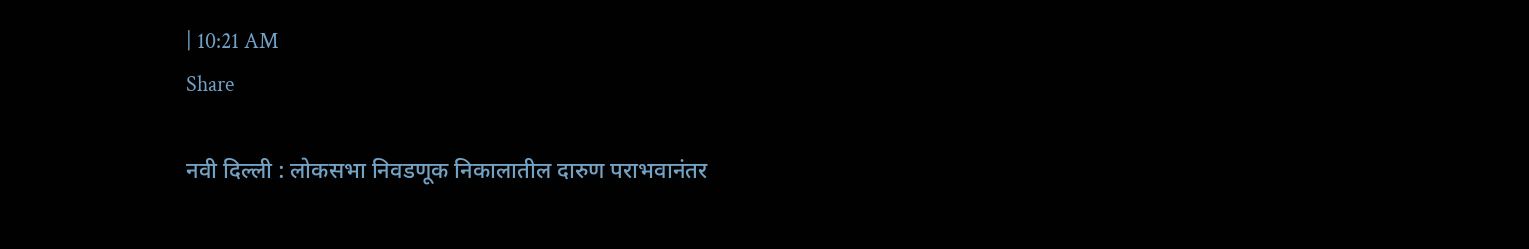| 10:21 AM
Share

नवी दिल्ली : लोकसभा निवडणूक निकालातील दारुण पराभवानंतर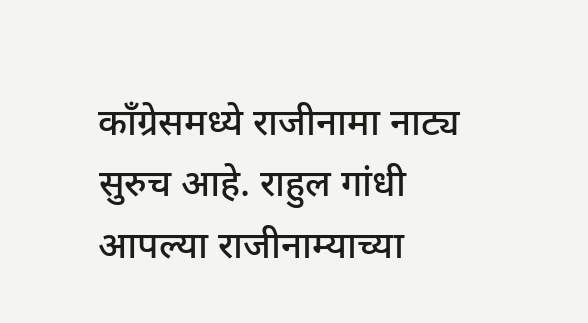काँग्रेसमध्ये राजीनामा नाट्य सुरुच आहे. राहुल गांधी आपल्या राजीनाम्याच्या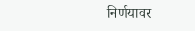निर्णयावर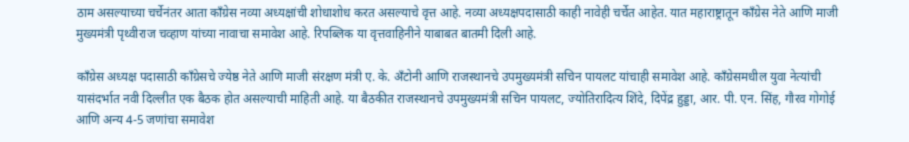ठाम असल्याच्या चर्चेनंतर आता काँग्रेस नव्या अध्यक्षांची शोधाशोध करत असल्याचे वृत्त आहे. नव्या अध्यक्षपदासाठी काही नावेही चर्चेत आहेत. यात महाराष्ट्रातून काँग्रेस नेते आणि माजी मुख्यमंत्री पृथ्वीराज चव्हाण यांच्या नावाचा समावेश आहे. रिपब्लिक या वृत्तवाहिनीने याबाबत बातमी दिली आहे.

काँग्रेस अध्यक्ष पदासाठी काँग्रेसचे ज्येष्ठ नेते आणि माजी संरक्षण मंत्री ए. के. अँटोनी आणि राजस्थानचे उपमुख्यमंत्री सचिन पायलट यांचाही समावेश आहे. काँग्रेसमधील युवा नेत्यांची यासंदर्भात नवी दिल्लीत एक बैठक होत असल्याची माहिती आहे. या बैठकीत राजस्थानचे उपमुख्यमंत्री सचिन पायलट, ज्योतिरादित्य शिंदे, दिपेंद्र हुड्डा, आर. पी. एन. सिंह, गौरव गोगोई आणि अन्य 4-5 जणांचा समावेश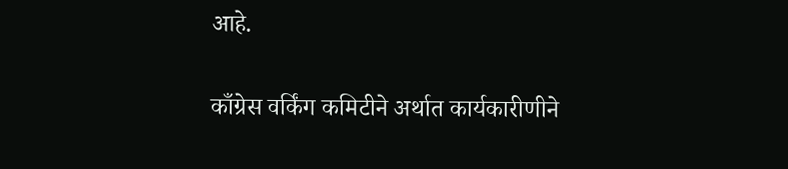आहे.

काँग्रेस वर्किंग कमिटीने अर्थात कार्यकारीणीने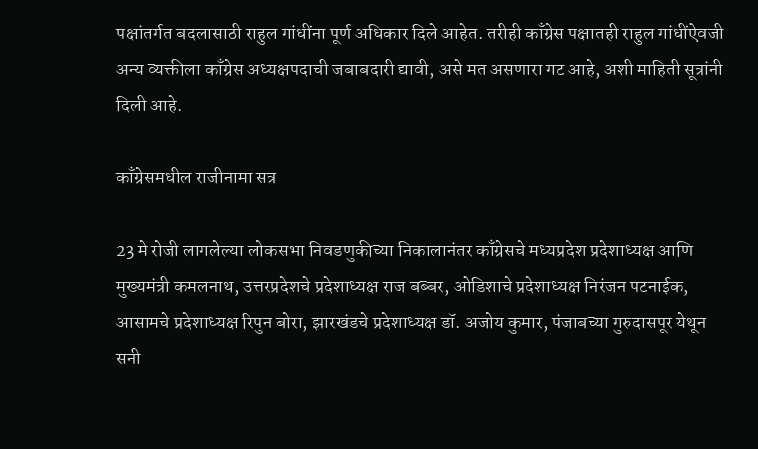पक्षांतर्गत बदलासाठी राहुल गांधींना पूर्ण अधिकार दिले आहेत. तरीही काँग्रेस पक्षातही राहुल गांधींऐवजी अन्य व्यक्तीला काँग्रेस अध्यक्षपदाची जबाबदारी द्यावी, असे मत असणारा गट आहे, अशी माहिती सूत्रांनी दिली आहे.

काँग्रेसमधील राजीनामा सत्र

23 मे रोजी लागलेल्या लोकसभा निवडणुकीच्या निकालानंतर काँग्रेसचे मध्यप्रदेश प्रदेशाध्यक्ष आणि मुख्यमंत्री कमलनाथ, उत्तरप्रदेशचे प्रदेशाध्यक्ष राज बब्बर, ओडिशाचे प्रदेशाध्यक्ष निरंजन पटनाईक, आसामचे प्रदेशाध्यक्ष रिपुन बोरा, झारखंडचे प्रदेशाध्यक्ष डॉ. अजोय कुमार, पंजाबच्या गुरुदासपूर येथून सनी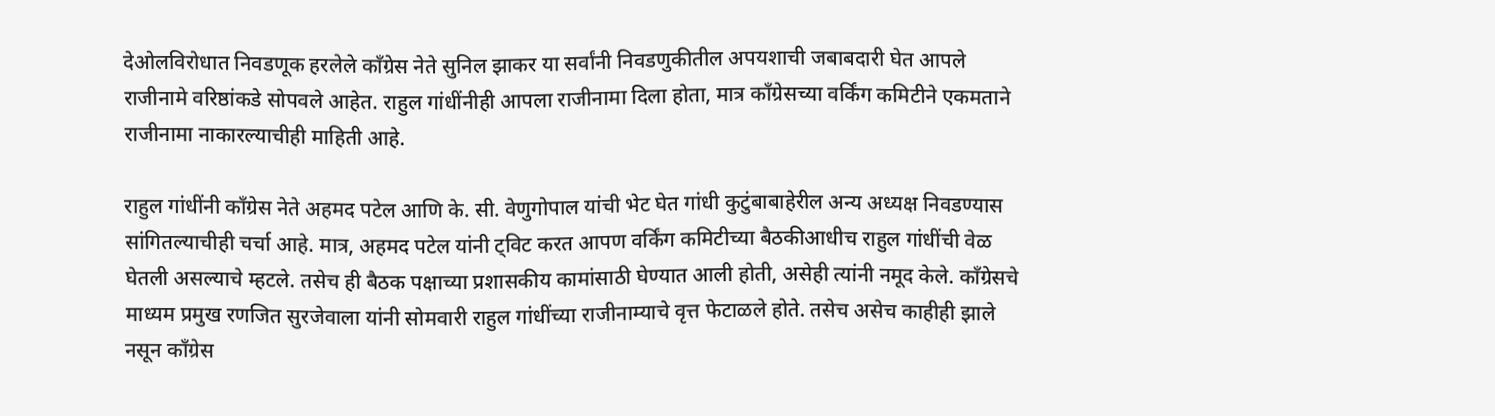देओलविरोधात निवडणूक हरलेले काँग्रेस नेते सुनिल झाकर या सर्वांनी निवडणुकीतील अपयशाची जबाबदारी घेत आपले राजीनामे वरिष्ठांकडे सोपवले आहेत. राहुल गांधींनीही आपला राजीनामा दिला होता, मात्र काँग्रेसच्या वर्किंग कमिटीने एकमताने राजीनामा नाकारल्याचीही माहिती आहे.

राहुल गांधींनी काँग्रेस नेते अहमद पटेल आणि के. सी. वेणुगोपाल यांची भेट घेत गांधी कुटुंबाबाहेरील अन्य अध्यक्ष निवडण्यास सांगितल्याचीही चर्चा आहे. मात्र, अहमद पटेल यांनी ट्विट करत आपण वर्किंग कमिटीच्या बैठकीआधीच राहुल गांधींची वेळ घेतली असल्याचे म्हटले. तसेच ही बैठक पक्षाच्या प्रशासकीय कामांसाठी घेण्यात आली होती, असेही त्यांनी नमूद केले. काँग्रेसचे माध्यम प्रमुख रणजित सुरजेवाला यांनी सोमवारी राहुल गांधींच्या राजीनाम्याचे वृत्त फेटाळले होते. तसेच असेच काहीही झाले नसून काँग्रेस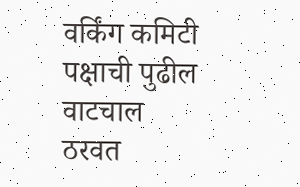वर्किंग कमिटी पक्षाची पुढील वाटचाल ठरवत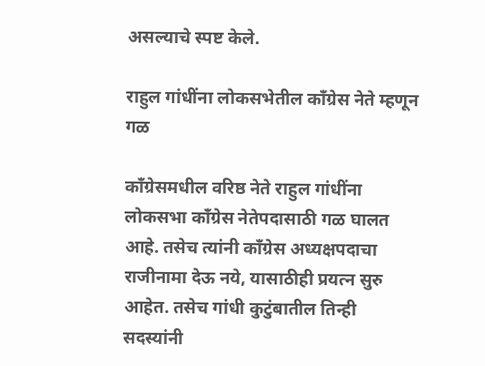असल्याचे स्पष्ट केले.

राहुल गांधींना लोकसभेतील काँग्रेस नेते म्हणून गळ

काँग्रेसमधील वरिष्ठ नेते राहुल गांधींना लोकसभा काँग्रेस नेतेपदासाठी गळ घालत आहे. तसेच त्यांनी काँग्रेस अध्यक्षपदाचा राजीनामा देऊ नये, यासाठीही प्रयत्न सुरु आहेत. तसेच गांधी कुटुंबातील तिन्ही सदस्यांनी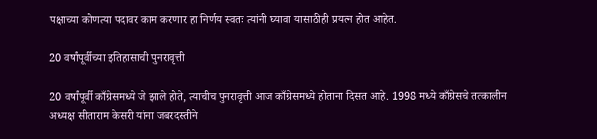पक्षाच्या कोणत्या पदावर काम करणार हा निर्णय स्वतः त्यांनी घ्यावा यासाठीही प्रयत्न होत आहेत.

20 वर्षांपूर्वीच्या इतिहासाची पुनरावृत्ती

20 वर्षांपूर्वी काँग्रेसमध्ये जे झाले होते, त्याचीच पुनरावृत्ती आज काँग्रेसमध्ये होताना दिसत आहे. 1998 मध्ये काँग्रेसचे तत्कालीन अध्यक्ष सीताराम केसरी यांना जबरदस्तीने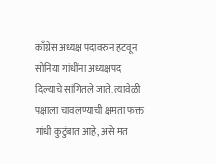काँग्रेस अध्यक्ष पदावरुन हटवून सोनिया गांधींना अध्यक्षपद दिल्याचे सांगितले जाते. त्यावेळी पक्षाला चावलण्याची क्षमता फक्त गांधी कुटुंबात आहे, असे मत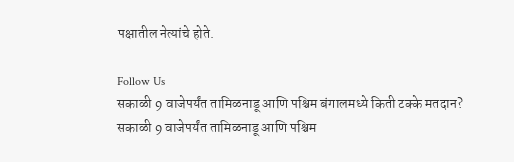पक्षातील नेत्यांचे होते.

Follow Us
सकाळी 9 वाजेपर्यंत तामिळनाडू आणि पश्चिम बंगालमध्ये किती टक्के मतदान?
सकाळी 9 वाजेपर्यंत तामिळनाडू आणि पश्चिम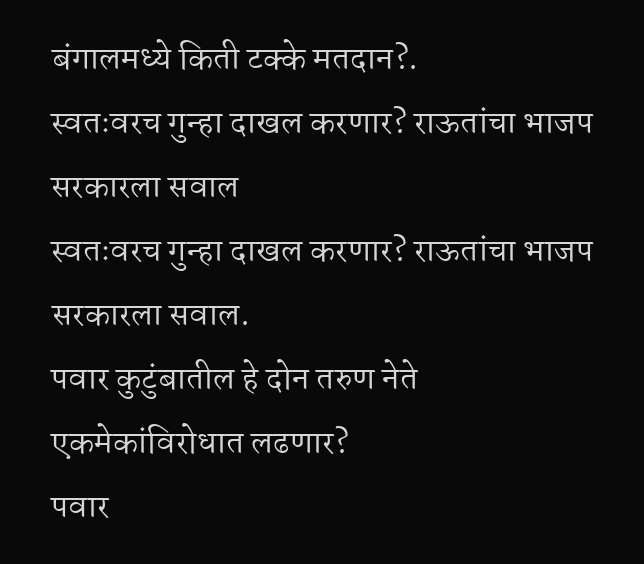बंगालमध्ये किती टक्के मतदान?.
स्वतःवरच गुन्हा दाखल करणार? राऊतांचा भाजप सरकारला सवाल
स्वतःवरच गुन्हा दाखल करणार? राऊतांचा भाजप सरकारला सवाल.
पवार कुटुंबातील हे दोन तरुण नेते एकमेकांविरोधात लढणार?
पवार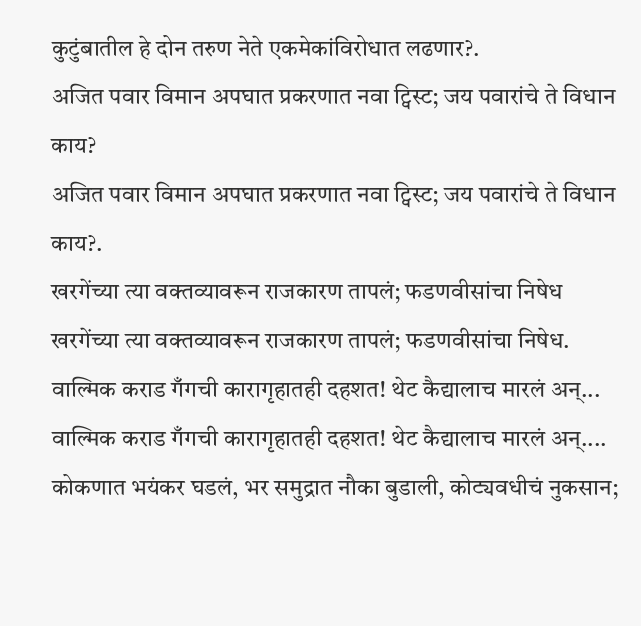कुटुंबातील हे दोन तरुण नेते एकमेकांविरोधात लढणार?.
अजित पवार विमान अपघात प्रकरणात नवा ट्विस्ट; जय पवारांचे ते विधान काय?
अजित पवार विमान अपघात प्रकरणात नवा ट्विस्ट; जय पवारांचे ते विधान काय?.
खरगेंच्या त्या वक्तव्यावरून राजकारण तापलं; फडणवीसांचा निषेध
खरगेंच्या त्या वक्तव्यावरून राजकारण तापलं; फडणवीसांचा निषेध.
वाल्मिक कराड गँगची कारागृहातही दहशत! थेट कैद्यालाच मारलं अन्...
वाल्मिक कराड गँगची कारागृहातही दहशत! थेट कैद्यालाच मारलं अन्....
कोकणात भयंकर घडलं, भर समुद्रात नौका बुडाली, कोट्यवधीचं नुकसान;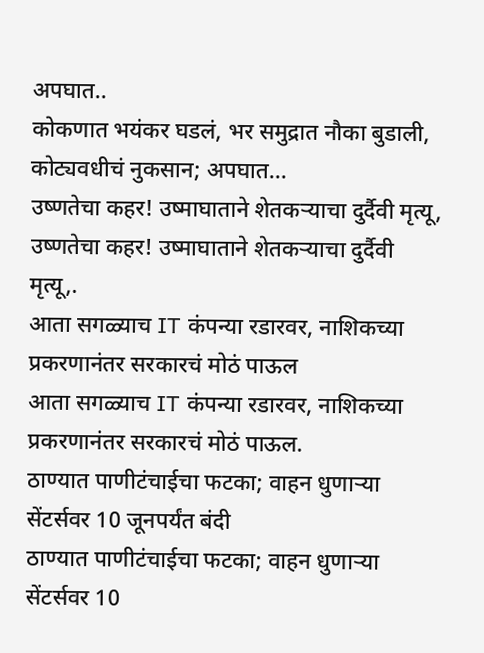अपघात..
कोकणात भयंकर घडलं, भर समुद्रात नौका बुडाली, कोट्यवधीचं नुकसान; अपघात...
उष्णतेचा कहर! उष्माघाताने शेतकऱ्याचा दुर्दैवी मृत्यू,
उष्णतेचा कहर! उष्माघाताने शेतकऱ्याचा दुर्दैवी मृत्यू,.
आता सगळ्याच IT कंपन्या रडारवर, नाशिकच्या प्रकरणानंतर सरकारचं मोठं पाऊल
आता सगळ्याच IT कंपन्या रडारवर, नाशिकच्या प्रकरणानंतर सरकारचं मोठं पाऊल.
ठाण्यात पाणीटंचाईचा फटका; वाहन धुणाऱ्या सेंटर्सवर 10 जूनपर्यंत बंदी
ठाण्यात पाणीटंचाईचा फटका; वाहन धुणाऱ्या सेंटर्सवर 10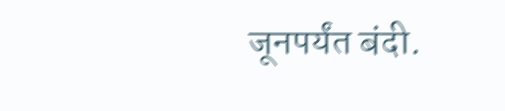जूनपर्यंत बंदी.